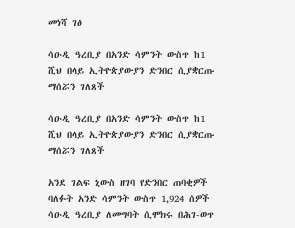መነሻ ገፅ

ሳዑዲ ዓረቢያ በአንድ ሳምንት ውስጥ ከ1 ሺህ በላይ ኢትዮጵያውያን ድንበር ሲያቋርጡ ማሰሯን ገለጸች

ሳዑዲ ዓረቢያ በአንድ ሳምንት ውስጥ ከ1 ሺህ በላይ ኢትዮጵያውያን ድንበር ሲያቋርጡ ማሰሯን ገለጸች

አንደ ገልፍ ኒውስ ዘገባ የድንበር ጠባቂዎች ባለፉት አንድ ሳምንት ውስጥ 1,924 ሰዎች ሳዑዲ ዓረቢያ ለመግባት ሲሞክሩ በሕገ-ወጥ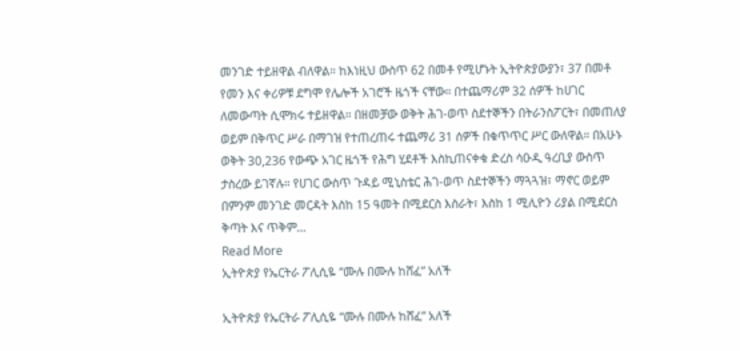መንገድ ተይዘዋል ብለዋል። ከእነዚህ ውስጥ 62 በመቶ የሚሆኑት ኢትዮጵያውያን፣ 37 በመቶ የመን እና ቀሪዎቹ ደግሞ የሌሎች አገሮች ዜጎች ናቸው። በተጨማሪም 32 ሰዎች ከሀገር ለመውጣት ሲሞክሩ ተይዘዋል። በዘመቻው ወቅት ሕገ-ወጥ ስደተኞችን በትራንስፖርት፣ በመጠለያ ወይም በቅጥር ሥራ በማገዝ የተጠረጠሩ ተጨማሪ 31 ሰዎች በቁጥጥር ሥር ውለዋል። በአሁኑ ወቅት 30,236 የውጭ አገር ዜጎች የሕግ ሂደቶች እስኪጠናቀቁ ድረስ ሳዑዲ ዓረቢያ ውስጥ ታስረው ይገኛሉ። የሀገር ውስጥ ጉዳይ ሚኒስቴር ሕገ-ወጥ ስደተኞችን ማጓጓዝ፣ ማኖር ወይም በምንም መንገድ መርዳት እስከ 15 ዓመት በሚደርስ እስራት፣ እስከ 1 ሚሊዮን ሪያል በሚደርስ ቅጣት እና ጥቅም…
Read More
ኢትዮጵያ የኤርትራ ፖሊሲዬ “ሙሉ በሙሉ ከሸፈ” አለች

ኢትዮጵያ የኤርትራ ፖሊሲዬ “ሙሉ በሙሉ ከሸፈ” አለች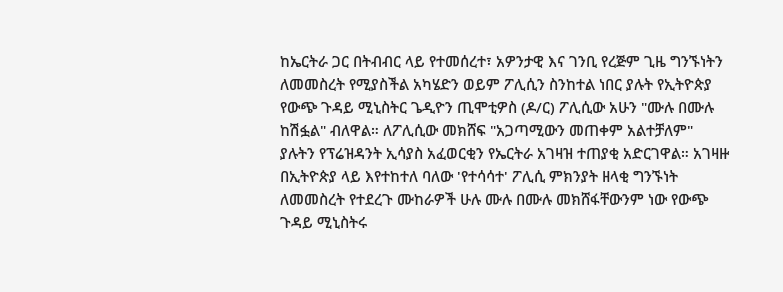ከኤርትራ ጋር በትብብር ላይ የተመሰረተ፣ አዎንታዊ እና ገንቢ የረጅም ጊዜ ግንኙነትን ለመመስረት የሚያስችል አካሄድን ወይም ፖሊሲን ስንከተል ነበር ያሉት የኢትዮጵያ የውጭ ጉዳይ ሚኒስትር ጌዲዮን ጢሞቲዎስ (ዶ/ር) ፖሊሲው አሁን "ሙሉ በሙሉ ከሽፏል" ብለዋል። ለፖሊሲው መክሸፍ "አጋጣሚውን መጠቀም አልተቻለም" ያሉትን የፕሬዝዳንት ኢሳያስ አፈወርቂን የኤርትራ አገዛዝ ተጠያቂ አድርገዋል። አገዛዙ በኢትዮጵያ ላይ እየተከተለ ባለው 'የተሳሳተ' ፖሊሲ ምክንያት ዘላቂ ግንኙነት ለመመስረት የተደረጉ ሙከራዎች ሁሉ ሙሉ በሙሉ መክሸፋቸውንም ነው የውጭ ጉዳይ ሚኒስትሩ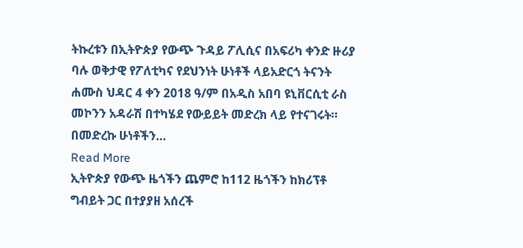ትኩረቱን በኢትዮጵያ የውጭ ጉዳይ ፖሊሲና በአፍሪካ ቀንድ ዙሪያ ባሉ ወቅታዊ የፖለቲካና የደህንነት ሁነቶች ላይአድርጎ ትናንት ሐሙስ ህዳር 4 ቀን 2018 ዓ/ም በአዲስ አበባ ዩኒቨርሲቲ ራስ መኮንን አዳራሽ በተካሄደ የውይይት መድረክ ላይ የተናገሩት። በመድረኩ ሁነቶችን…
Read More
ኢትዮጵያ የውጭ ዜጎችን ጨምሮ ከ112 ዜጎችን ከክሪፕቶ ግብይት ጋር በተያያዘ አሰረች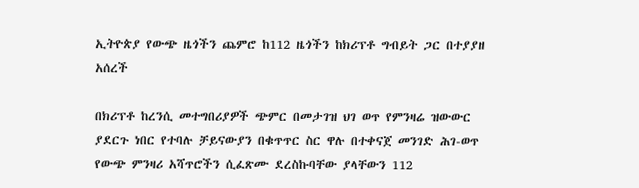ኢትዮጵያ የውጭ ዜጎችን ጨምሮ ከ112 ዜጎችን ከክሪፕቶ ግብይት ጋር በተያያዘ አሰረች

በክሪፕቶ ከረንሲ መተግበሪያዎች ጭምር በመታገዝ ህገ ወጥ የምንዛሬ ዝውውር ያደርጉ ነበር የተባሉ ቻይናውያን በቁጥጥር ስር ዋሉ በተቀናጀ መንገድ ሕገ-ወጥ የውጭ ምንዛሪ አሻጥሮችን ሲፈጽሙ ደረስኩባቸው ያላቸውን 112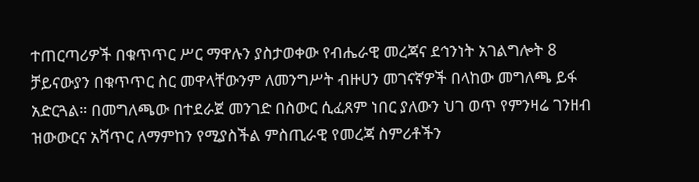ተጠርጣሪዎች በቁጥጥር ሥር ማዋሉን ያስታወቀው የብሔራዊ መረጃና ደኅንነት አገልግሎት 8 ቻይናውያን በቁጥጥር ስር መዋላቸውንም ለመንግሥት ብዙሀን መገናኛዎች በላከው መግለጫ ይፋ አድርጓል። በመግለጫው በተደራጀ መንገድ በስውር ሲፈጸም ነበር ያለውን ህገ ወጥ የምንዛሬ ገንዘብ ዝውውርና አሻጥር ለማምከን የሚያስችል ምስጢራዊ የመረጃ ስምሪቶችን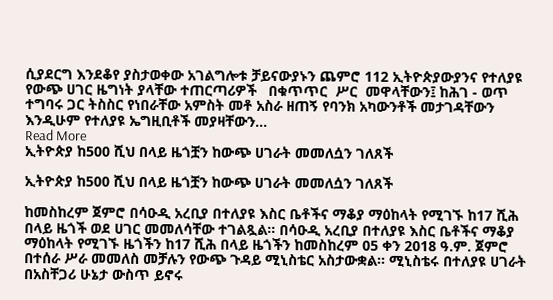ሲያደርግ እንደቆየ ያስታወቀው አገልግሎቱ ቻይናውያኑን ጨምሮ 112 ኢትዮጵያውያንና የተለያዩ የውጭ ሀገር ዜግነት ያላቸው ተጠርጣሪዎች   በቁጥጥር  ሥር  መዋላቸውን፤ ከሕገ - ወጥ ተግባሩ ጋር ትስስር የነበራቸው አምስት መቶ አስራ ዘጠኝ የባንክ አካውንቶች መታገዳቸውን እንዲሁም የተለያዩ ኤግዚቢቶች መያዛቸውን…
Read More
ኢትዮጵያ ከ500 ሺህ በላይ ዜጎቿን ከውጭ ሀገራት መመለሷን ገለጸች

ኢትዮጵያ ከ500 ሺህ በላይ ዜጎቿን ከውጭ ሀገራት መመለሷን ገለጸች

ከመስከረም ጀምሮ በሳዑዲ አረቢያ በተለያዩ እስር ቤቶችና ማቆያ ማዕከላት የሚገኙ ከ17 ሺሕ በላይ ዜጎች ወደ ሀገር መመለሳቸው ተገልጿል። በሳዑዲ አረቢያ በተለያዩ እስር ቤቶችና ማቆያ ማዕከላት የሚገኙ ዜጎችን ከ17 ሺሕ በላይ ዜጎችን ከመስከረም 05 ቀን 2018 ዓ.ም. ጀምሮ በተሰራ ሥራ መመለስ መቻሉን የውጭ ጉዳይ ሚኒስቴር አስታውቋል፡፡ ሚኒስቴሩ በተለያዩ ሀገራት በአስቸጋሪ ሁኔታ ውስጥ ይኖሩ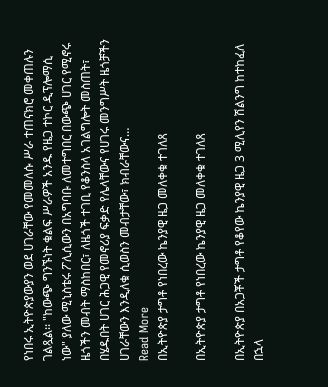የነበሩ ኢትዮጵያውያን ወደ ሀገራቸው የመመለሱ ሥራ ተጠናክሮ መቀጠሉን ገልጿል፡፡ "ከውጭ ግንኙነት ቁልፍ ሥራዎች አንዱ የዜጋ ተኮር ዲፕሎማሲ ነው" ያለው ሚኒስቴሩ ፖሊሲውን በአግባቡ ለመተግበር በውጭ ሀገር የሚኖሩ ዜጎችን መብት ማስከበር፣ ለዜጎች ተገቢ የቆንስላ አገልግሎት መስጠት፣ በሄዱበት ሀገር ሕጋዊ የመኖሪያ ፍቃድ የሌላቸውና የሀገሩ መንግሥት ዜጎቻችን ሀገራቸውን እንዲለቁ ሲወስን መብታቸው፣ ክብራቸውና…
Read More
በኢትዮጵያ ታግቶ የነበረው ኬንያዊ ዜጋ መለቀቁ ተገለጸ

በኢትዮጵያ ታግቶ የነበረው ኬንያዊ ዜጋ መለቀቁ ተገለጸ

በኢትዮጵያ በአጋቾች ታግቶ የቆየው ኬንያዊ ዜጋ 3 ሚሊየን ሽልንግ ከተከፈለ በኋላ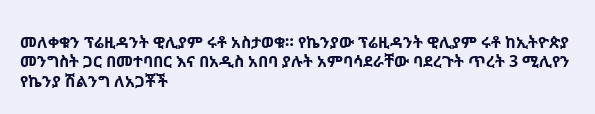መለቀቁን ፕሬዚዳንት ዊሊያም ሩቶ አስታወቁ። የኬንያው ፕሬዚዳንት ዊሊያም ሩቶ ከኢትዮጵያ መንግስት ጋር በመተባበር እና በአዲስ አበባ ያሉት አምባሳደራቸው ባደረጉት ጥረት 3 ሚሊየን የኬንያ ሽልንግ ለአጋቾች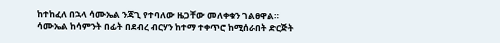ከተከፈለ በኋላ ሳሙኤል ንጃጊ የተባለው ዜጋቸው መለቀቁን ገልፀዋል። ሳሙኤል ከሳምንት በፊት በደብረ ብርሃን ከተማ ተቀጥሮ ከሚሰራበት ድርጅት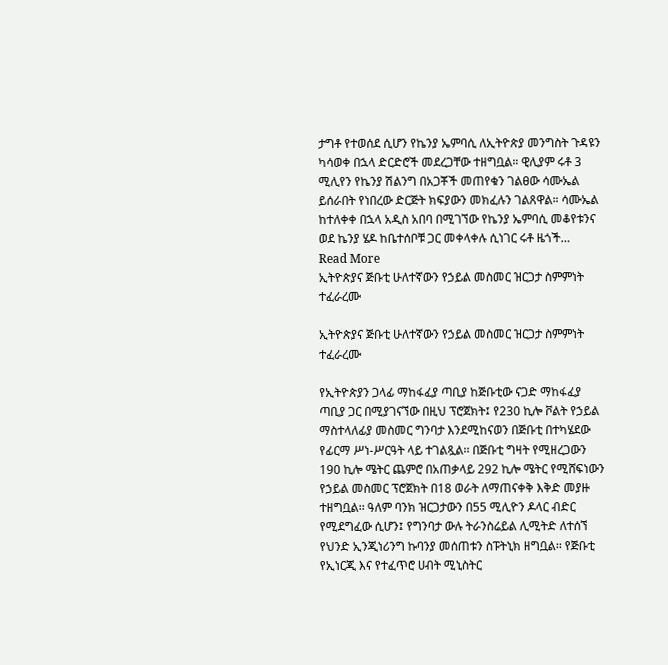ታግቶ የተወሰደ ሲሆን የኬንያ ኤምባሲ ለኢትዮጵያ መንግስት ጉዳዩን ካሳወቀ በኋላ ድርድሮች መደረጋቸው ተዘግቧል። ዊሊያም ሩቶ 3 ሚሊየን የኬንያ ሽልንግ በአጋቾች መጠየቁን ገልፀው ሳሙኤል ይሰራበት የነበረው ድርጅት ክፍያውን መክፈሉን ገልጸዋል። ሳሙኤል ከተለቀቀ በኋላ አዲስ አበባ በሚገኘው የኬንያ ኤምባሲ መቆየቱንና ወደ ኬንያ ሄዶ ከቤተሰቦቹ ጋር መቀላቀሉ ሲነገር ሩቶ ዜጎች…
Read More
ኢትዮጵያና ጅቡቲ ሁለተኛውን የኃይል መስመር ዝርጋታ ስምምነት ተፈራረሙ

ኢትዮጵያና ጅቡቲ ሁለተኛውን የኃይል መስመር ዝርጋታ ስምምነት ተፈራረሙ

የኢትዮጵያን ጋላፊ ማከፋፈያ ጣቢያ ከጅቡቲው ናጋድ ማከፋፈያ ጣቢያ ጋር በሚያገናኘው በዚህ ፕሮጀክት፤ የ230 ኪሎ ቮልት የኃይል ማስተላለፊያ መስመር ግንባታ እንደሚከናወን በጅቡቲ በተካሄደው የፊርማ ሥነ-ሥርዓት ላይ ተገልጿል፡፡ በጅቡቲ ግዛት የሚዘረጋውን 190 ኪሎ ሜትር ጨምሮ በአጠቃላይ 292 ኪሎ ሜትር የሚሸፍነውን የኃይል መስመር ፕሮጀክት በ18 ወራት ለማጠናቀቅ እቅድ መያዙ ተዘግቧል፡፡ ዓለም ባንክ ዝርጋታውን በ55 ሚሊዮን ዶላር ብድር የሚደግፈው ሲሆን፤ የግንባታ ውሉ ትራንስሬይል ሊሚትድ ለተሰኘ የህንድ ኢንጂነሪንግ ኩባንያ መሰጠቱን ስፑትኒክ ዘግቧል፡፡ የጅቡቲ የኢነርጂ እና የተፈጥሮ ሀብት ሚኒስትር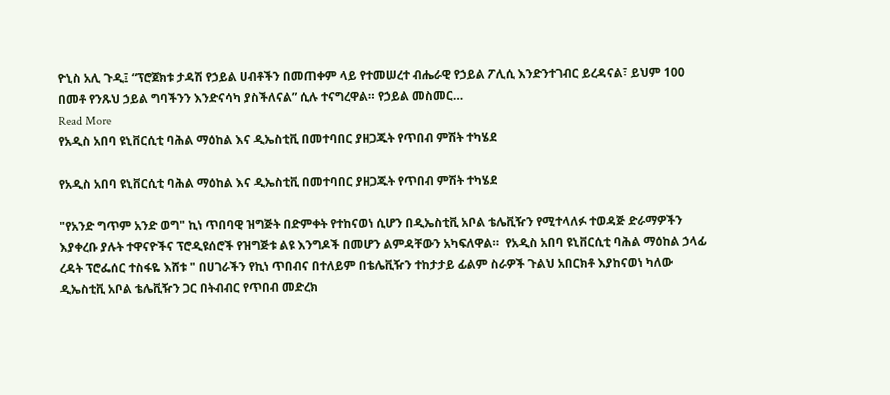ዮኒስ አሊ ጉዲ፤ “ፕሮጀክቱ ታዳሽ የኃይል ሀብቶችን በመጠቀም ላይ የተመሠረተ ብሔራዊ የኃይል ፖሊሲ እንድንተገብር ይረዳናል፣ ይህም 100 በመቶ የንጹህ ኃይል ግባችንን እንድናሳካ ያስችለናል” ሲሉ ተናግረዋል። የኃይል መስመር…
Read More
የአዲስ አበባ ዩኒቨርሲቲ ባሕል ማዕከል እና ዲኤስቲቪ በመተባበር ያዘጋጁት የጥበብ ምሽት ተካሄደ

የአዲስ አበባ ዩኒቨርሲቲ ባሕል ማዕከል እና ዲኤስቲቪ በመተባበር ያዘጋጁት የጥበብ ምሽት ተካሄደ

"የአንድ ግጥም አንድ ወግ" ኪነ ጥበባዊ ዝግጅት በድምቀት የተከናወነ ሲሆን በዲኤስቲቪ አቦል ቴሌቪዥን የሚተላለፉ ተወዳጅ ድራማዎችን እያቀረቡ ያሉት ተዋናዮችና ፕሮዲዩሰሮች የዝግጅቱ ልዩ እንግዶች በመሆን ልምዳቸውን አካፍለዋል።  የአዲስ አበባ ዩኒቨርሲቲ ባሕል ማዕከል ኃላፊ ረዳት ፕሮፌሰር ተስፋዬ እሸቱ " በሀገራችን የኪነ ጥበብና በተለይም በቴሌቪዥን ተከታታይ ፊልም ስራዎች ጉልህ አበርክቶ እያከናወነ ካለው ዲኤስቲቪ አቦል ቴሌቪዥን ጋር በትብብር የጥበብ መድረክ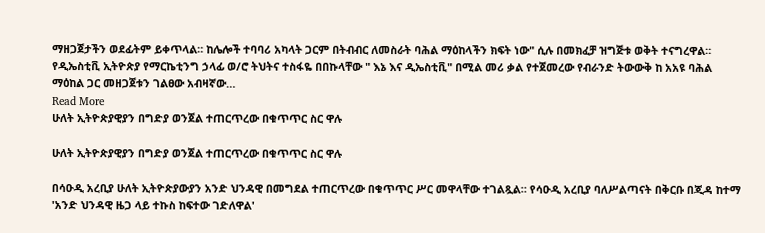ማዘጋጀታችን ወደፊትም ይቀጥላል። ከሌሎች ተባባሪ አካላት ጋርም በትብብር ለመስራት ባሕል ማዕከላችን ክፍት ነው" ሲሉ በመክፈቻ ዝግጅቱ ወቅት ተናግረዋል።  የዲኤስቲቪ ኢትዮጵያ የማርኬቲንግ ኃላፊ ወ/ሮ ትህትና ተስፋዬ በበኩላቸው " እኔ እና ዲኤስቲቪ" በሚል መሪ ቃል የተጀመረው የብራንድ ትውውቅ ከ አአዩ ባሕል ማዕከል ጋር መዘጋጀቱን ገልፀው አብዛኛው…
Read More
ሁለት ኢትዮጵያዊያን በግድያ ወንጀል ተጠርጥረው በቁጥጥር ስር ዋሉ

ሁለት ኢትዮጵያዊያን በግድያ ወንጀል ተጠርጥረው በቁጥጥር ስር ዋሉ

በሳዑዲ አረቢያ ሁለት ኢትዮጵያውያን አንድ ህንዳዊ በመግደል ተጠርጥረው በቁጥጥር ሥር መዋላቸው ተገልጿል። የሳዑዲ አረቢያ ባለሥልጣናት በቅርቡ በጂዳ ከተማ 'አንድ ህንዳዊ ዜጋ ላይ ተኩስ ከፍተው ገድለዋል'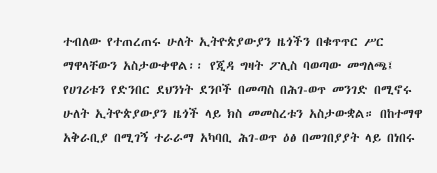ተብለው የተጠረጠሩ ሁለት ኢትዮጵያውያን ዜጎችን በቁጥጥር ሥር ማዋላቸውን አስታውቀዋል፡፡ የጂዳ ግዛት ፖሊስ ባወጣው መግለጫ፤ የሀገሪቱን የድንበር ደህንነት ደንቦች በመጣስ በሕገ-ወጥ መንገድ በሚኖሩ ሁለት ኢትዮጵያውያን ዜጎች ላይ ክስ መመስረቱን አስታውቋል። በከተማዋ አቅራቢያ በሚገኝ ተራራማ አካባቢ ሕገ-ወጥ ዕፅ በመገበያያት ላይ በነበሩ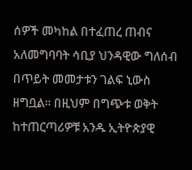ሰዎች መካከል በተፈጠረ ጠብና አለመግባባት ሳቢያ ህንዳዊው ግለሰብ በጥይት መመታቱን ገልፍ ኒውስ ዘግቧል፡፡ በዚህም በግጭቱ ወቅት ከተጠርጣሪዎቹ አንዱ ኢትዮጵያዊ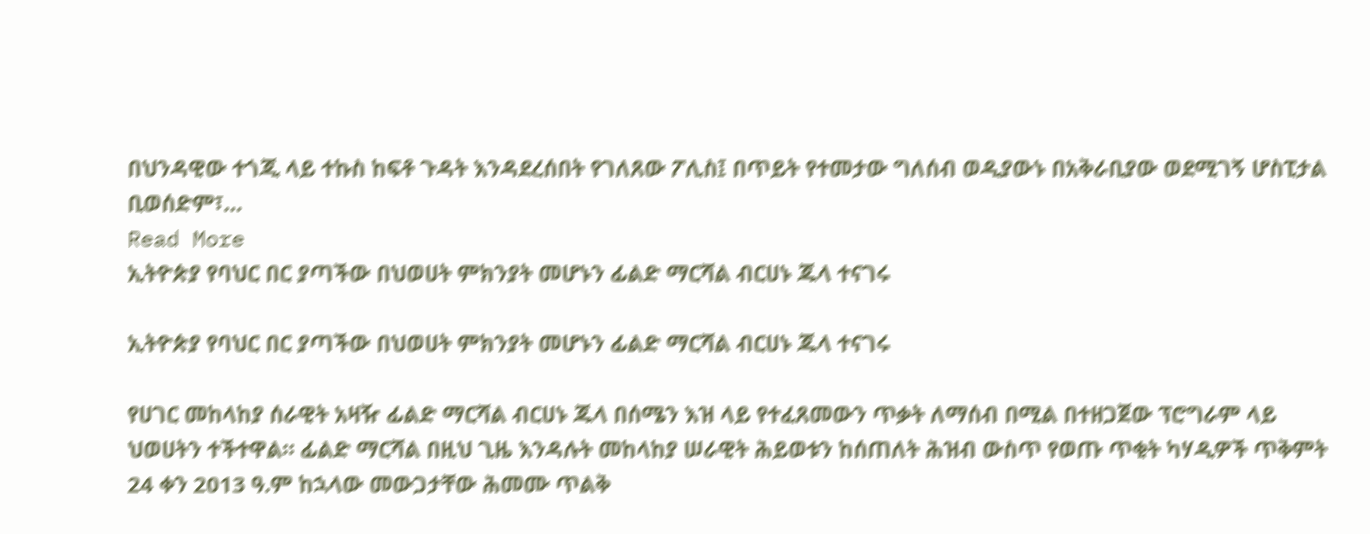በህንዳዊው ተጎጂ ላይ ተኩስ ከፍቶ ጉዳት እንዳደረሰበት የገለጸው ፖሊስ፤ በጥይት የተመታው ግለሰብ ወዲያውኑ በአቅራቢያው ወደሚገኝ ሆስፒታል ቢወሰድም፣…
Read More
ኢትዮጵያ የባህር በር ያጣችው በህወሀት ምክንያት መሆኑን ፊልድ ማርሻል ብርሀኑ ጁላ ተናገሩ

ኢትዮጵያ የባህር በር ያጣችው በህወሀት ምክንያት መሆኑን ፊልድ ማርሻል ብርሀኑ ጁላ ተናገሩ

የሀገር መከላከያ ሰራዊት አዛዥ ፊልድ ማርሻል ብርሀኑ ጁላ በሰሜን እዝ ላይ የተፈጸመውን ጥቃት ለማሰብ በሚል በተዘጋጀው ፕሮግራም ላይ ህወሀትን ተችተዋል። ፊልድ ማርሻል በዚህ ጊዜ እንዳሉት መከላከያ ሠራዊት ሕይወቱን ከሰጠለት ሕዝብ ውስጥ የወጡ ጥቂት ካሃዲዎች ጥቅምት 24 ቀን 2013 ዓ.ም ከኋላው መውጋታቸው ሕመሙ ጥልቅ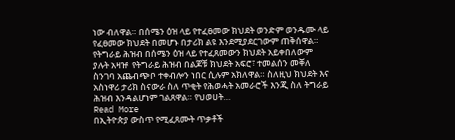ነው ብለዋል። በሰሜን ዕዝ ላይ የተፈፀመው ክህደት ወንድም ወንዱሙ ላይ የፈፀመው ክህደት በመሆኑ በታሪክ ልዩ እንደሚያደርገውም ጠቅሰዋል። የትግራይ ሕዝብ በሰሜን ዕዝ ላይ የተፈጸመውን ክህደት አይቀበለውም ያሉት አዛዡ  የትግራይ ሕዝብ በልጆቹ ክህደት አፍሮ፣ ተመልሰን መቐለ ስንገባ አጨብጭቦ ተቀብሎን ነበር ሲሉም አክለዋል። ስለዚህ ክህደት እና አስነዋሪ ታሪክ ስናውራ ስለ ጥቂት የሕወሓት አመራሮች እንጂ ስለ ትግራይ ሕዝብ እንዳልሆነም ገልጸዋል። የህወሀት…
Read More
በኢትዮጵያ ውስጥ የሚፈጸሙት ጥቃቶች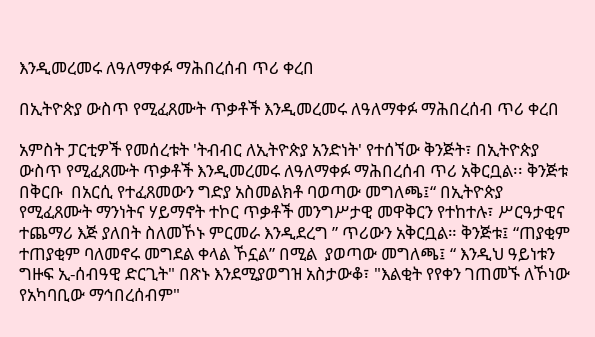እንዲመረመሩ ለዓለማቀፉ ማሕበረሰብ ጥሪ ቀረበ

በኢትዮጵያ ውስጥ የሚፈጸሙት ጥቃቶች እንዲመረመሩ ለዓለማቀፉ ማሕበረሰብ ጥሪ ቀረበ

አምስት ፓርቲዎች የመሰረቱት 'ትብብር ለኢትዮጵያ አንድነት' የተሰኘው ቅንጅት፣ በኢትዮጵያ ውስጥ የሚፈጸሙት ጥቃቶች እንዲመረመሩ ለዓለማቀፉ ማሕበረሰብ ጥሪ አቅርቧል፡፡ ቅንጅቱ በቅርቡ  በአርሲ የተፈጸመውን ግድያ አስመልክቶ ባወጣው መግለጫ፤“ በኢትዮጵያ የሚፈጸሙት ማንነትና ሃይማኖት ተኮር ጥቃቶች መንግሥታዊ መዋቅርን የተከተሉ፣ ሥርዓታዊና ተጨማሪ እጅ ያለበት ስለመኾኑ ምርመራ እንዲደረግ ” ጥሪውን አቅርቧል። ቅንጅቱ፤ “ጠያቂም ተጠያቂም ባለመኖሩ መግደል ቀላል ኾኗል” በሚል  ያወጣው መግለጫ፤ “ እንዲህ ዓይነቱን ግዙፍ ኢ-ሰብዓዊ ድርጊት" በጽኑ እንደሚያወግዝ አስታውቆ፣ "እልቂት የየቀን ገጠመኙ ለኾነው የአካባቢው ማኅበረሰብም"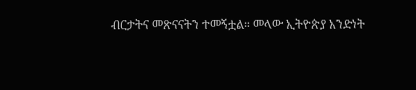ብርታትና መጽናናትን ተመኝቷል። መላው ኢትዮጵያ አንድነት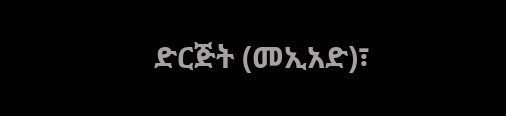ድርጅት (መኢአድ)፣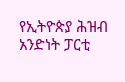የኢትዮጵያ ሕዝብ አንድነት ፓርቲ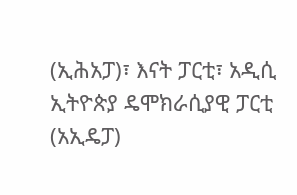(ኢሕአፓ)፣ እናት ፓርቲ፣ አዲሲ ኢትዮጵያ ዴሞክራሲያዊ ፓርቲ (አኢዴፓ)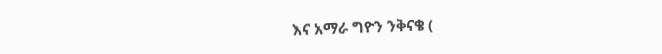እና አማራ ግዮን ንቅናቄ (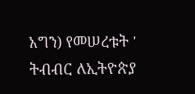አግን) የመሠረቱት ' ትብብር ለኢትዮጵያ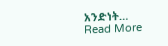አንድነት…
Read More